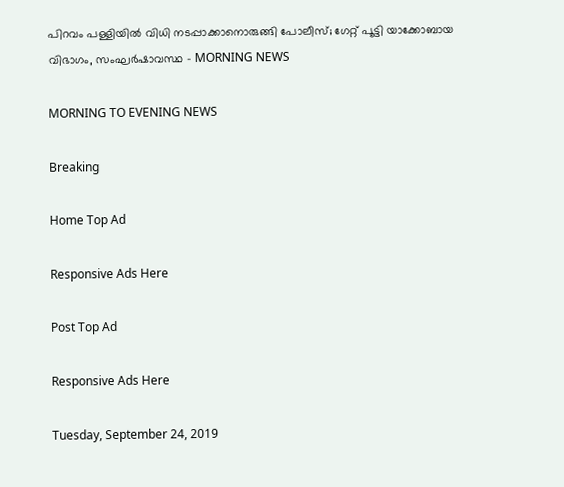പിറവം പള്ളിയില്‍ വിധി നടപ്പാക്കാനൊരുങ്ങി പോലീസ്; ഗേറ്റ് പൂട്ടി യാക്കോബായ വിഭാഗം, സംഘര്‍ഷാവസ്ഥ - MORNING NEWS

MORNING TO EVENING NEWS

Breaking

Home Top Ad

Responsive Ads Here

Post Top Ad

Responsive Ads Here

Tuesday, September 24, 2019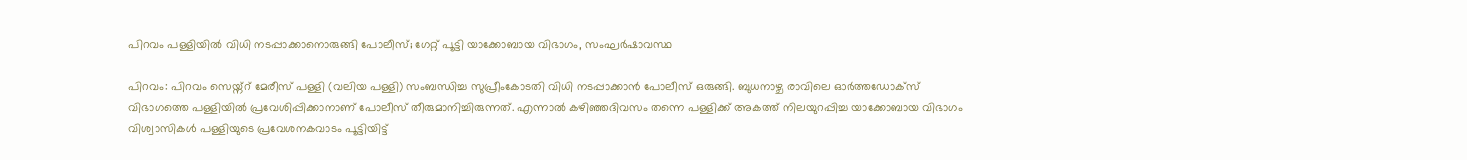പിറവം പള്ളിയില്‍ വിധി നടപ്പാക്കാനൊരുങ്ങി പോലീസ്; ഗേറ്റ് പൂട്ടി യാക്കോബായ വിഭാഗം, സംഘര്‍ഷാവസ്ഥ

പിറവം: പിറവം സെയ്ന്റ് മേരീസ് പള്ളി (വലിയ പള്ളി) സംബന്ധിച്ച സുപ്രീംകോടതി വിധി നടപ്പാക്കാൻ പോലീസ് ഒരുങ്ങി. ബുധനാഴ്ച രാവിലെ ഓർത്തഡോക്സ് വിഭാഗത്തെ പള്ളിയിൽ പ്രവേശിപ്പിക്കാനാണ് പോലീസ് തീരുമാനിച്ചിരുന്നത്. എന്നാൽ കഴിഞ്ഞദിവസം തന്നെ പള്ളിക്ക് അകത്ത് നിലയുറപ്പിച്ച യാക്കോബായ വിഭാഗം വിശ്വാസികൾ പള്ളിയുടെ പ്രവേശനകവാടം പൂട്ടിയിട്ട്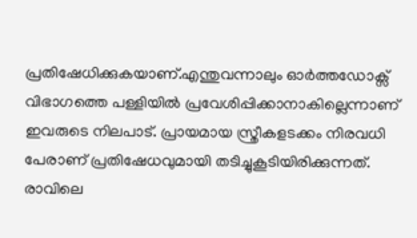പ്രതിഷേധിക്കുകയാണ്.എന്തുവന്നാലും ഓർത്തഡോക്സ് വിഭാഗത്തെ പള്ളിയിൽ പ്രവേശിപ്പിക്കാനാകില്ലെന്നാണ് ഇവരുടെ നിലപാട്. പ്രായമായ സ്ത്രീകളടക്കം നിരവധി പേരാണ് പ്രതിഷേധവുമായി തടിച്ചുകൂടിയിരിക്കുന്നത്. രാവിലെ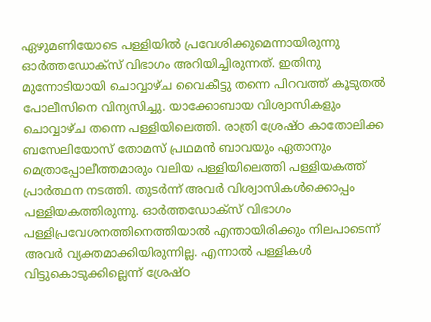ഏഴുമണിയോടെ പള്ളിയിൽ പ്രവേശിക്കുമെന്നായിരുന്നു ഓർത്തഡോക്സ് വിഭാഗം അറിയിച്ചിരുന്നത്. ഇതിനു മുന്നോടിയായി ചൊവ്വാഴ്ച വൈകീട്ടു തന്നെ പിറവത്ത് കൂടുതൽ പോലീസിനെ വിന്യസിച്ചു. യാക്കോബായ വിശ്വാസികളും ചൊവ്വാഴ്ച തന്നെ പള്ളിയിലെത്തി. രാത്രി ശ്രേഷ്ഠ കാതോലിക്ക ബസേലിയോസ് തോമസ് പ്രഥമൻ ബാവയും ഏതാനും മെത്രാപ്പോലീത്തമാരും വലിയ പള്ളിയിലെത്തി പള്ളിയകത്ത് പ്രാർത്ഥന നടത്തി. തുടർന്ന് അവർ വിശ്വാസികൾക്കൊപ്പം പള്ളിയകത്തിരുന്നു. ഓർത്തഡോക്സ് വിഭാഗം പള്ളിപ്രവേശനത്തിനെത്തിയാൽ എന്തായിരിക്കും നിലപാടെന്ന് അവർ വ്യക്തമാക്കിയിരുന്നില്ല. എന്നാൽ പള്ളികൾ വിട്ടുകൊടുക്കില്ലെന്ന് ശ്രേഷ്ഠ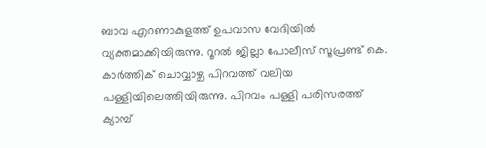ബാവ എറണാകുളത്ത് ഉപവാസ വേദിയിൽ വ്യക്തമാക്കിയിരുന്നു. റൂറൽ ജില്ലാ പോലീസ് സൂപ്രണ്ട് കെ. കാർത്തിക് ചൊവ്വാഴ്ച പിറവത്ത് വലിയ പള്ളിയിലെത്തിയിരുന്നു. പിറവം പള്ളി പരിസരത്ത് ക്യാമ്പ്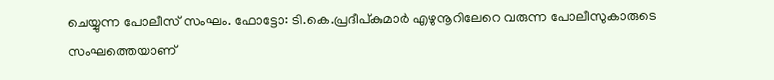ചെയ്യുന്ന പോലീസ് സംഘം. ഫോട്ടോ: ടി.കെ.പ്രദീപ്കുമാർ എഴുനൂറിലേറെ വരുന്ന പോലീസുകാരുടെ സംഘത്തെയാണ്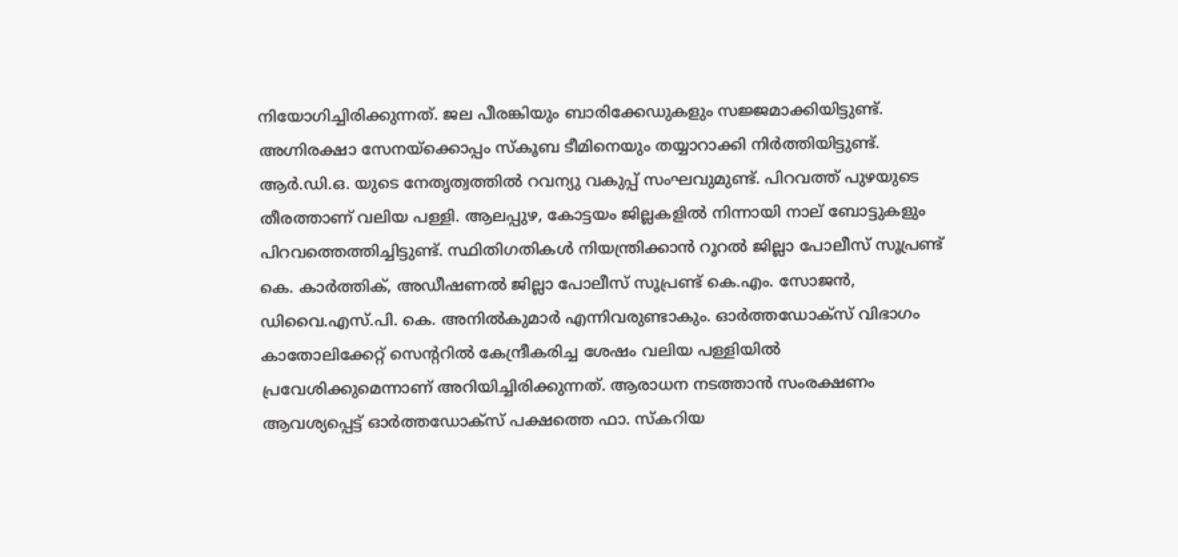നിയോഗിച്ചിരിക്കുന്നത്. ജല പീരങ്കിയും ബാരിക്കേഡുകളും സജ്ജമാക്കിയിട്ടുണ്ട്. അഗ്നിരക്ഷാ സേനയ്ക്കൊപ്പം സ്കൂബ ടീമിനെയും തയ്യാറാക്കി നിർത്തിയിട്ടുണ്ട്. ആർ.ഡി.ഒ. യുടെ നേതൃത്വത്തിൽ റവന്യു വകുപ്പ് സംഘവുമുണ്ട്. പിറവത്ത് പുഴയുടെ തീരത്താണ് വലിയ പള്ളി. ആലപ്പുഴ, കോട്ടയം ജില്ലകളിൽ നിന്നായി നാല് ബോട്ടുകളും പിറവത്തെത്തിച്ചിട്ടുണ്ട്. സ്ഥിതിഗതികൾ നിയന്ത്രിക്കാൻ റൂറൽ ജില്ലാ പോലീസ് സൂപ്രണ്ട് കെ. കാർത്തിക്, അഡീഷണൽ ജില്ലാ പോലീസ് സൂപ്രണ്ട് കെ.എം. സോജൻ, ഡിവൈ.എസ്.പി. കെ. അനിൽകുമാർ എന്നിവരുണ്ടാകും. ഓർത്തഡോക്സ് വിഭാഗം കാതോലിക്കേറ്റ് സെന്ററിൽ കേന്ദ്രീകരിച്ച ശേഷം വലിയ പള്ളിയിൽ പ്രവേശിക്കുമെന്നാണ് അറിയിച്ചിരിക്കുന്നത്. ആരാധന നടത്താൻ സംരക്ഷണം ആവശ്യപ്പെട്ട് ഓർത്തഡോക്സ് പക്ഷത്തെ ഫാ. സ്കറിയ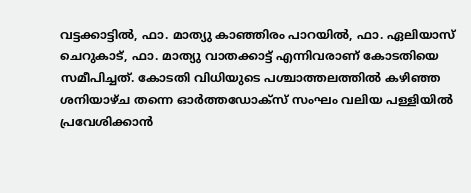വട്ടക്കാട്ടിൽ, ഫാ. മാത്യു കാഞ്ഞിരം പാറയിൽ, ഫാ. ഏലിയാസ് ചെറുകാട്, ഫാ. മാത്യു വാതക്കാട്ട് എന്നിവരാണ് കോടതിയെ സമീപിച്ചത്. കോടതി വിധിയുടെ പശ്ചാത്തലത്തിൽ കഴിഞ്ഞ ശനിയാഴ്ച തന്നെ ഓർത്തഡോക്സ് സംഘം വലിയ പള്ളിയിൽ പ്രവേശിക്കാൻ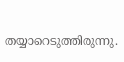തയ്യാറെടുത്തിരുന്നു.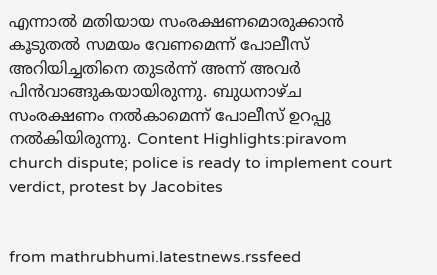എന്നാൽ മതിയായ സംരക്ഷണമൊരുക്കാൻ കൂടുതൽ സമയം വേണമെന്ന് പോലീസ് അറിയിച്ചതിനെ തുടർന്ന് അന്ന് അവർ പിൻവാങ്ങുകയായിരുന്നു. ബുധനാഴ്ച സംരക്ഷണം നൽകാമെന്ന് പോലീസ് ഉറപ്പു നൽകിയിരുന്നു. Content Highlights:piravom church dispute; police is ready to implement court verdict, protest by Jacobites


from mathrubhumi.latestnews.rssfeed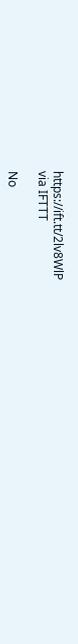https://ift.tt/2lv8WlP
via IFTTT

No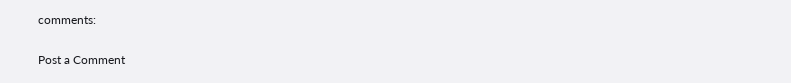comments:

Post a Comment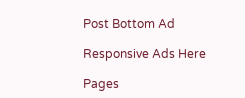Post Bottom Ad

Responsive Ads Here

Pages